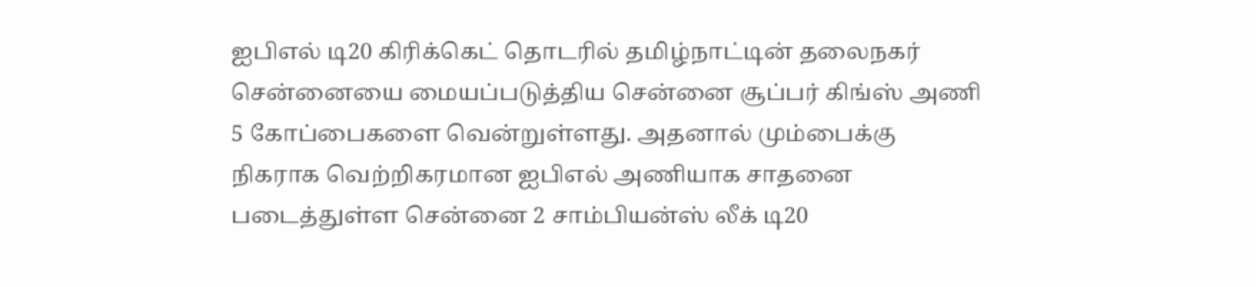ஐபிஎல் டி20 கிரிக்கெட் தொடரில் தமிழ்நாட்டின் தலைநகர் சென்னையை மையப்படுத்திய சென்னை சூப்பர் கிங்ஸ் அணி 5 கோப்பைகளை வென்றுள்ளது. அதனால் மும்பைக்கு நிகராக வெற்றிகரமான ஐபிஎல் அணியாக சாதனை படைத்துள்ள சென்னை 2 சாம்பியன்ஸ் லீக் டி20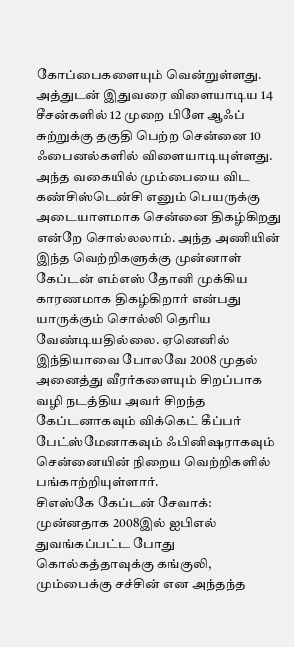கோப்பைகளையும் வென்றுள்ளது. அத்துடன் இதுவரை விளையாடிய 14 சீசன்களில் 12 முறை பிளே ஆஃப் சுற்றுக்கு தகுதி பெற்ற சென்னை 10 ஃபைனல்களில் விளையாடியுள்ளது.
அந்த வகையில் மும்பையை விட கண்சிஸ்டென்சி எனும் பெயருக்கு அடையாளமாக சென்னை திகழ்கிறது என்றே சொல்லலாம். அந்த அணியின் இந்த வெற்றிகளுக்கு முன்னாள் கேப்டன் எம்எஸ் தோனி முக்கிய காரணமாக திகழ்கிறார் என்பது யாருக்கும் சொல்லி தெரிய வேண்டியதில்லை. ஏனெனில் இந்தியாவை போலவே 2008 முதல் அனைத்து வீரர்களையும் சிறப்பாக வழி நடத்திய அவர் சிறந்த கேப்டனாகவும் விக்கெட் கீப்பர் பேட்ஸ்மேனாகவும் ஃபினிஷராகவும் சென்னையின் நிறைய வெற்றிகளில் பங்காற்றியுள்ளார்.
சிஎஸ்கே கேப்டன் சேவாக்:
முன்னதாக 2008இல் ஐபிஎல் துவங்கப்பட்ட போது கொல்கத்தாவுக்கு கங்குலி, மும்பைக்கு சச்சின் என அந்தந்த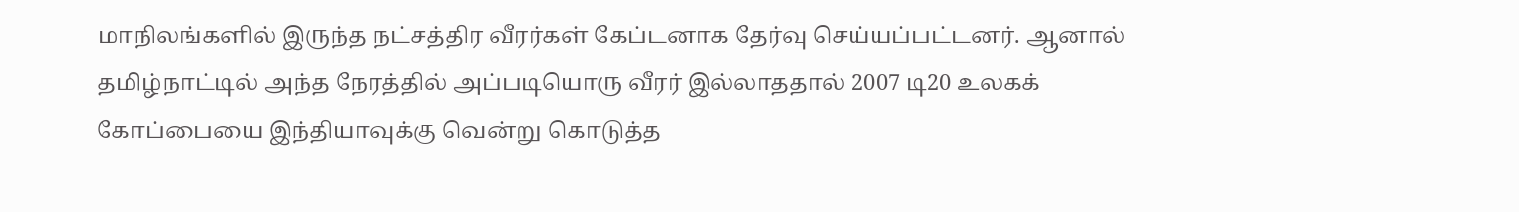மாநிலங்களில் இருந்த நட்சத்திர வீரர்கள் கேப்டனாக தேர்வு செய்யப்பட்டனர். ஆனால் தமிழ்நாட்டில் அந்த நேரத்தில் அப்படியொரு வீரர் இல்லாததால் 2007 டி20 உலகக் கோப்பையை இந்தியாவுக்கு வென்று கொடுத்த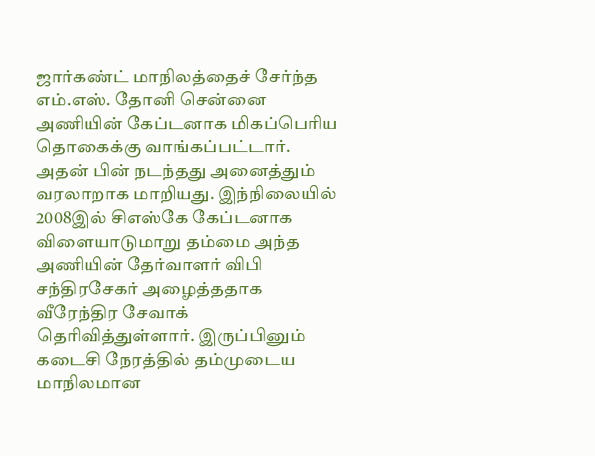ஜார்கண்ட் மாநிலத்தைச் சேர்ந்த எம்.எஸ். தோனி சென்னை அணியின் கேப்டனாக மிகப்பெரிய தொகைக்கு வாங்கப்பட்டார்.
அதன் பின் நடந்தது அனைத்தும் வரலாறாக மாறியது. இந்நிலையில் 2008இல் சிஎஸ்கே கேப்டனாக விளையாடுமாறு தம்மை அந்த அணியின் தேர்வாளர் விபி சந்திரசேகர் அழைத்ததாக வீரேந்திர சேவாக் தெரிவித்துள்ளார். இருப்பினும் கடைசி நேரத்தில் தம்முடைய மாநிலமான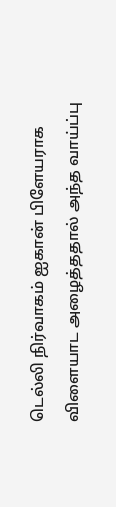டெல்லி நிர்வாகம் ஐகான் பிளேயராக விளையாட அழைத்ததால் அந்த வாய்ப்பு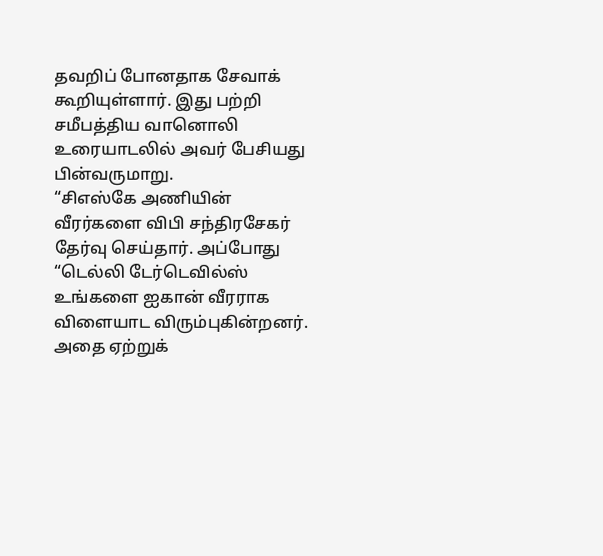தவறிப் போனதாக சேவாக் கூறியுள்ளார். இது பற்றி சமீபத்திய வானொலி உரையாடலில் அவர் பேசியது பின்வருமாறு.
“சிஎஸ்கே அணியின் வீரர்களை விபி சந்திரசேகர் தேர்வு செய்தார். அப்போது “டெல்லி டேர்டெவில்ஸ் உங்களை ஐகான் வீரராக விளையாட விரும்புகின்றனர். அதை ஏற்றுக்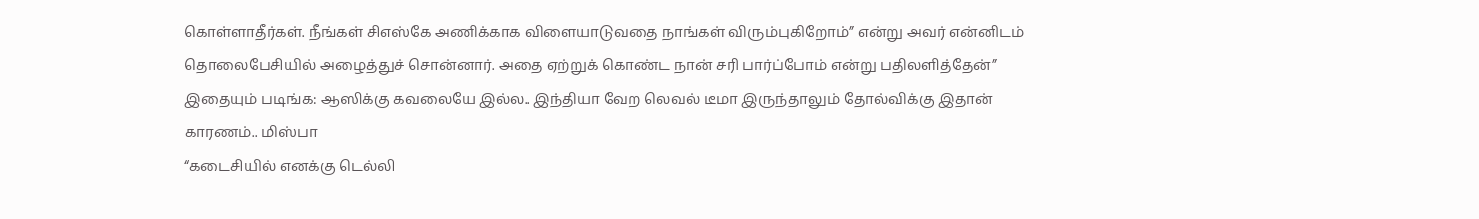கொள்ளாதீர்கள். நீங்கள் சிஎஸ்கே அணிக்காக விளையாடுவதை நாங்கள் விரும்புகிறோம்” என்று அவர் என்னிடம் தொலைபேசியில் அழைத்துச் சொன்னார். அதை ஏற்றுக் கொண்ட நான் சரி பார்ப்போம் என்று பதிலளித்தேன்”
இதையும் படிங்க: ஆஸிக்கு கவலையே இல்ல.. இந்தியா வேற லெவல் டீமா இருந்தாலும் தோல்விக்கு இதான் காரணம்.. மிஸ்பா
“கடைசியில் எனக்கு டெல்லி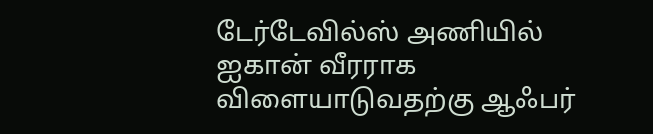டேர்டேவில்ஸ் அணியில் ஐகான் வீரராக விளையாடுவதற்கு ஆஃபர்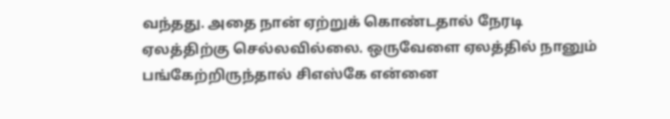வந்தது. அதை நான் ஏற்றுக் கொண்டதால் நேரடி ஏலத்திற்கு செல்லவில்லை. ஒருவேளை ஏலத்தில் நானும் பங்கேற்றிருந்தால் சிஎஸ்கே என்னை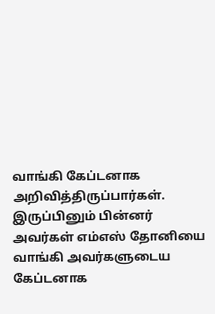வாங்கி கேப்டனாக அறிவித்திருப்பார்கள். இருப்பினும் பின்னர் அவர்கள் எம்எஸ் தோனியை வாங்கி அவர்களுடைய கேப்டனாக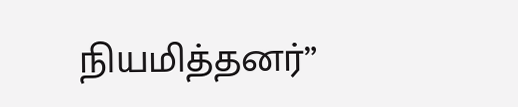நியமித்தனர்”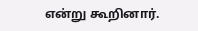என்று கூறினார்.